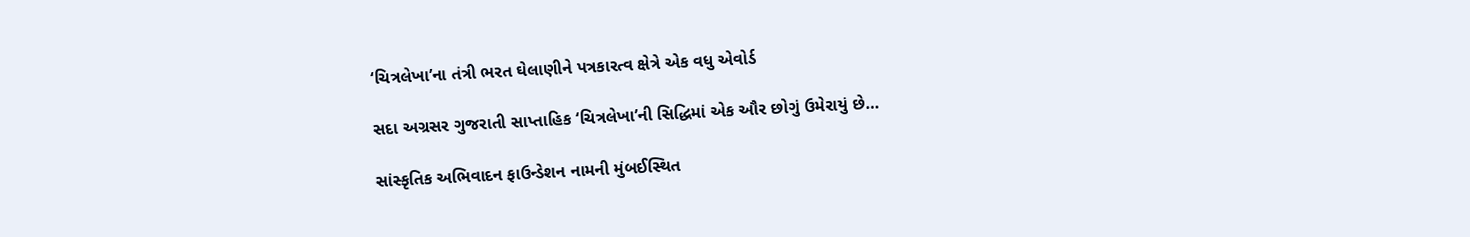‘ચિત્રલેખા’ના તંત્રી ભરત ઘેલાણીને પત્રકારત્વ ક્ષેત્રે એક વધુ એવોર્ડ

સદા અગ્રસર ગુજરાતી સાપ્તાહિક ‘ચિત્રલેખા’ની સિદ્ધિમાં એક ઔર છોગું ઉમેરાયું છે…

સાંસ્કૃતિક અભિવાદન ફાઉન્ડેશન નામની મુંબઈસ્થિત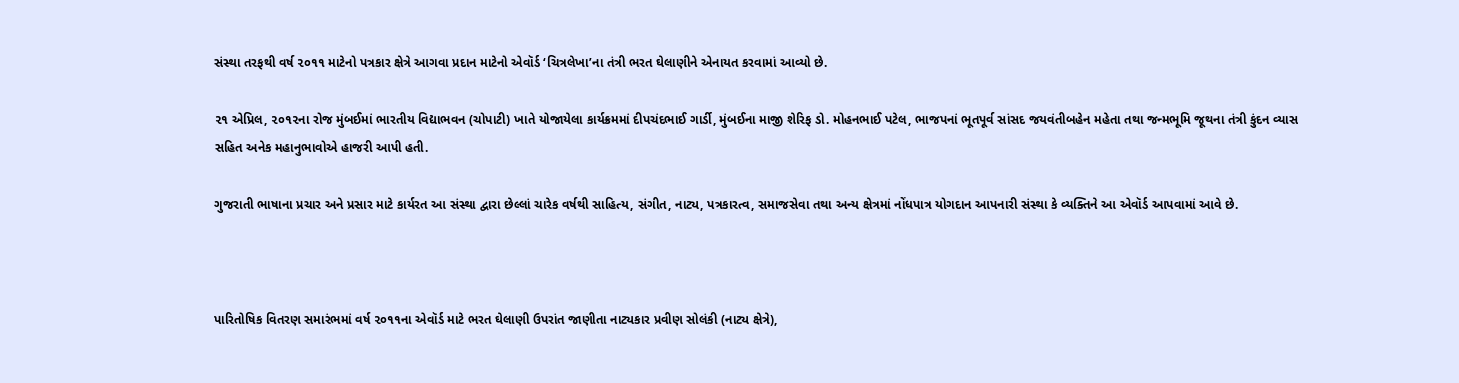સંસ્થા તરફથી વર્ષ ૨૦૧૧ માટેનો પત્રકાર ક્ષેત્રે આગવા પ્રદાન માટેનો એવૉર્ડ ‘ચિત્રલેખા’ના તંત્રી ભરત ઘેલાણીને એનાયત કરવામાં આવ્યો છે.

૨૧ એપ્રિલ, ૨૦૧૨ના રોજ મુંબઈમાં ભારતીય વિદ્યાભવન (ચોપાટી) ખાતે યોજાયેલા કાર્યક્રમમાં દીપચંદભાઈ ગાર્ડી, મુંબઈના માજી શેરિફ ડો. મોહનભાઈ પટેલ, ભાજપનાં ભૂતપૂર્વ સાંસદ જયવંતીબહેન મહેતા તથા જન્મભૂમિ જૂથના તંત્રી કુંદન વ્યાસ સહિત અનેક મહાનુભાવોએ હાજરી આપી હતી.

ગુજરાતી ભાષાના પ્રચાર અને પ્રસાર માટે કાર્યરત આ સંસ્થા દ્વારા છેલ્લાં ચારેક વર્ષથી સાહિત્ય, સંગીત, નાટ્ય, પત્રકારત્વ, સમાજસેવા તથા અન્ય ક્ષેત્રમાં નોંધપાત્ર યોગદાન આપનારી સંસ્થા કે વ્યક્તિને આ એવૉર્ડ આપવામાં આવે છે.



પારિતોષિક વિતરણ સમારંભમાં વર્ષ ૨૦૧૧ના એવૉર્ડ માટે ભરત ઘેલાણી ઉપરાંત જાણીતા નાટ્યકાર પ્રવીણ સોલંકી (નાટ્ય ક્ષેત્રે),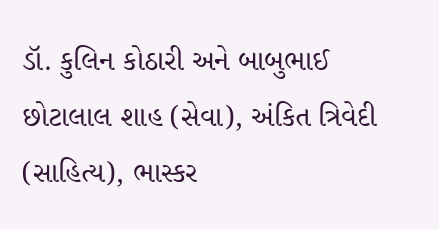ડૉ. કુલિન કોઠારી અને બાબુભાઈ છોટાલાલ શાહ (સેવા), અંકિત ત્રિવેદી (સાહિત્ય), ભાસ્કર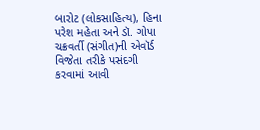બારોટ (લોકસાહિત્ય), હિના પરેશ મહેતા અને ડૉ. ગોપા ચક્રવર્તી (સંગીત)ની એવૉર્ડ વિજેતા તરીકે પસંદગી કરવામાં આવી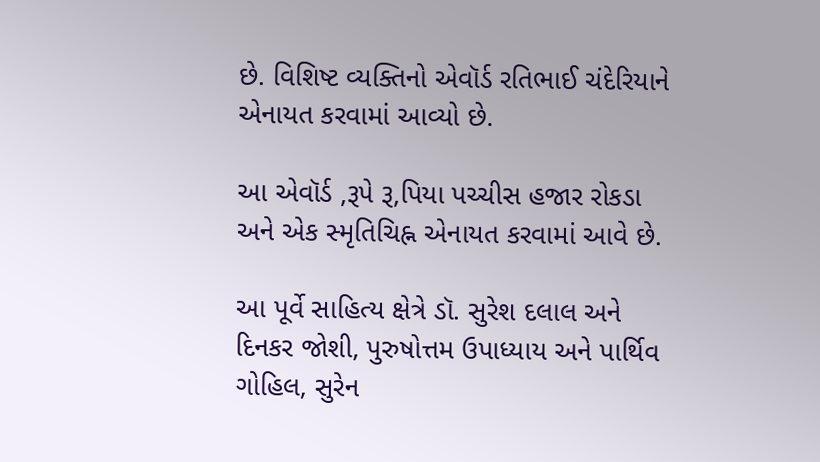છે. વિશિષ્ટ વ્યક્તિનો એવૉર્ડ રતિભાઈ ચંદેરિયાને એનાયત કરવામાં આવ્યો છે.

આ એવૉર્ડ ‚રૂપે રૂ‚પિયા પચ્ચીસ હજાર રોકડા અને એક સ્મૃતિચિહ્ન એનાયત કરવામાં આવે છે.

આ પૂર્વે સાહિત્ય ક્ષેત્રે ડૉ. સુરેશ દલાલ અને દિનકર જોશી, પુરુષોત્તમ ઉપાધ્યાય અને પાર્થિવ ગોહિલ, સુરેન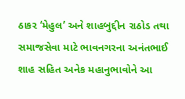ઠાકર ‘મેહુલ’ અને શાહબુદ્દીન રાઠોડ તથા સમાજસેવા માટે ભાવનગરના અનંતભાઈ શાહ સહિત અનેક મહાનુભાવોને આ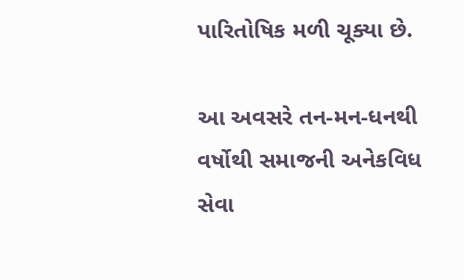પારિતોષિક મળી ચૂક્યા છે.

આ અવસરે તન-મન-ધનથી વર્ષોથી સમાજની અનેકવિધ સેવા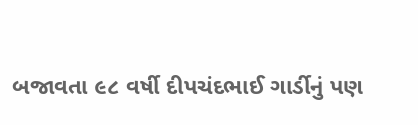બજાવતા ૯૮ વર્ષી દીપચંદભાઈ ગાર્ડીનું પણ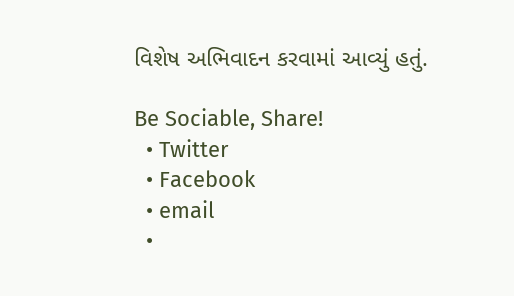વિશેષ અભિવાદન કરવામાં આવ્યું હતું.

Be Sociable, Share!
  • Twitter
  • Facebook
  • email
  •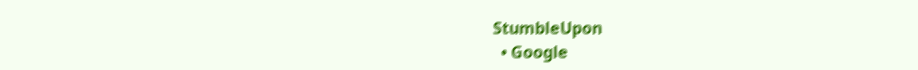StumbleUpon
  • Google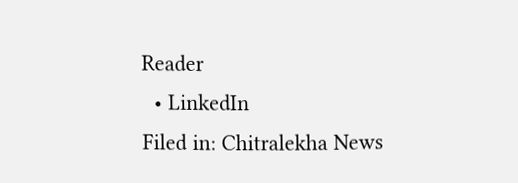Reader
  • LinkedIn
Filed in: Chitralekha News